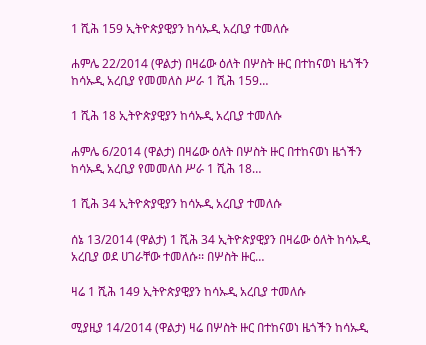1 ሺሕ 159 ኢትዮጵያዊያን ከሳኡዲ አረቢያ ተመለሱ

ሐምሌ 22/2014 (ዋልታ) በዛሬው ዕለት በሦስት ዙር በተከናወነ ዜጎችን ከሳኡዲ አረቢያ የመመለስ ሥራ 1 ሺሕ 159…

1 ሺሕ 18 ኢትዮጵያዊያን ከሳኡዲ አረቢያ ተመለሱ

ሐምሌ 6/2014 (ዋልታ) በዛሬው ዕለት በሦስት ዙር በተከናወነ ዜጎችን ከሳኡዲ አረቢያ የመመለስ ሥራ 1 ሺሕ 18…

1 ሺሕ 34 ኢትዮጵያዊያን ከሳኡዲ አረቢያ ተመለሱ

ሰኔ 13/2014 (ዋልታ) 1 ሺሕ 34 ኢትዮጵያዊያን በዛሬው ዕለት ከሳኡዲ አረቢያ ወደ ሀገራቸው ተመለሱ፡፡ በሦስት ዙር…

ዛሬ 1 ሺሕ 149 ኢትዮጵያዊያን ከሳኡዲ አረቢያ ተመለሱ

ሚያዚያ 14/2014 (ዋልታ) ዛሬ በሦስት ዙር በተከናወነ ዜጎችን ከሳኡዲ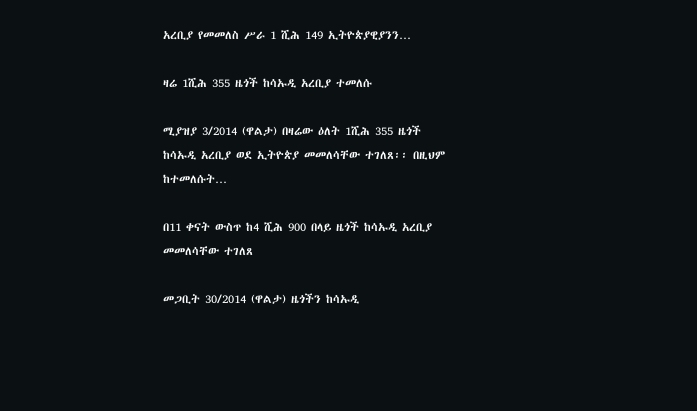አረቢያ የመመለስ ሥራ 1 ሺሕ 149 ኢትዮጵያዊያንን…

ዛሬ 1ሺሕ 355 ዜጎች ከሳኡዲ አረቢያ ተመለሱ

ሚያዝያ 3/2014 (ዋልታ) በዛሬው ዕለት 1ሺሕ 355 ዜጎች ከሳኡዲ አረቢያ ወደ ኢትዮጵያ መመለሳቸው ተገለጸ፡፡ በዚህም ከተመለሱት…

በ11 ቀናት ውስጥ ከ4 ሺሕ 900 በላይ ዜጎች ከሳኡዲ አረቢያ መመለሳቸው ተገለጸ

መጋቢት 30/2014 (ዋልታ) ዜጎችን ከሳኡዲ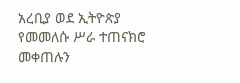አረቢያ ወደ ኢትዮጵያ የመመለሱ ሥራ ተጠናክሮ መቀጠሉን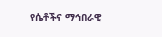የሴቶችና ማኅበራዊ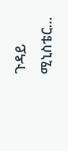ጉዳይ ሚኒስቴር…